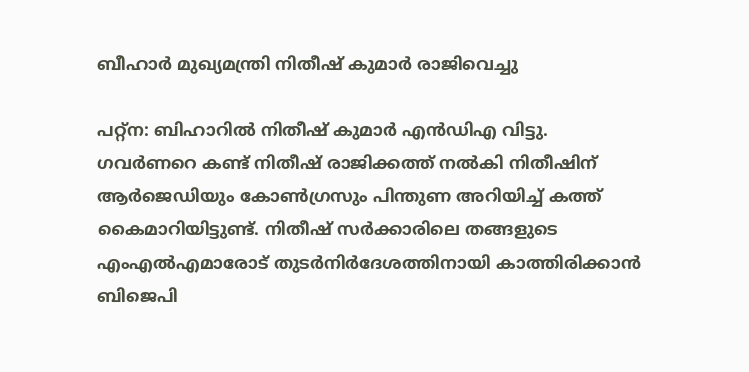ബീഹാര്‍ മുഖ്യമന്ത്രി നിതീഷ് കുമാര്‍ രാജിവെച്ചു

പറ്റ്‌ന: ബിഹാറില്‍ നിതീഷ് കുമാര്‍ എന്‍ഡിഎ വിട്ടു. ഗവര്‍ണറെ കണ്ട് നിതീഷ് രാജിക്കത്ത് നല്‍കി നിതീഷിന് ആര്‍ജെഡിയും കോണ്‍ഗ്രസും പിന്തുണ അറിയിച്ച് കത്ത് കൈമാറിയിട്ടുണ്ട്. നിതീഷ് സര്‍ക്കാരിലെ തങ്ങളുടെ എംഎല്‍എമാരോട് തുടര്‍നിര്‍ദേശത്തിനായി കാത്തിരിക്കാന്‍ ബിജെപി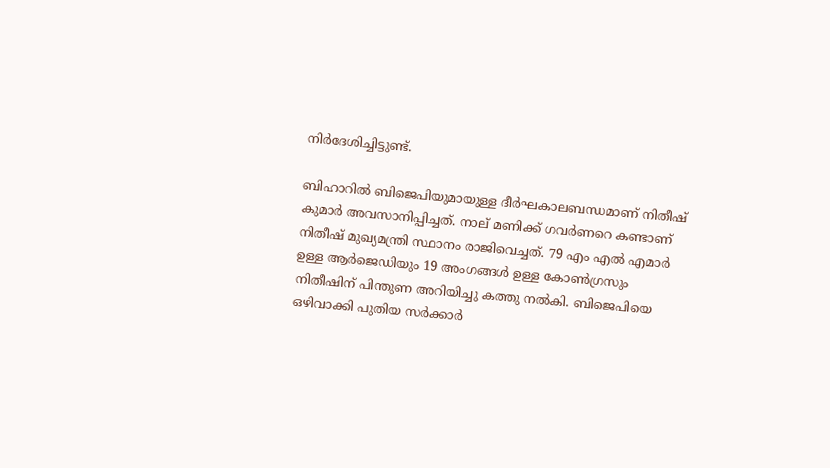നിര്‍ദേശിച്ചിട്ടുണ്ട്.

ബിഹാറില്‍ ബിജെപിയുമായുള്ള ദീര്‍ഘകാലബന്ധമാണ് നിതീഷ് കുമാര്‍ അവസാനിപ്പിച്ചത്. നാല് മണിക്ക് ഗവര്‍ണറെ കണ്ടാണ് നിതീഷ് മുഖ്യമന്ത്രി സ്ഥാനം രാജിവെച്ചത്. 79 എം എല്‍ എമാര്‍ ഉള്ള ആര്‍ജെഡിയും 19 അംഗങ്ങള്‍ ഉള്ള കോണ്‍ഗ്രസും നിതീഷിന് പിന്തുണ അറിയിച്ചു കത്തു നല്‍കി. ബിജെപിയെ ഒഴിവാക്കി പുതിയ സര്‍ക്കാര്‍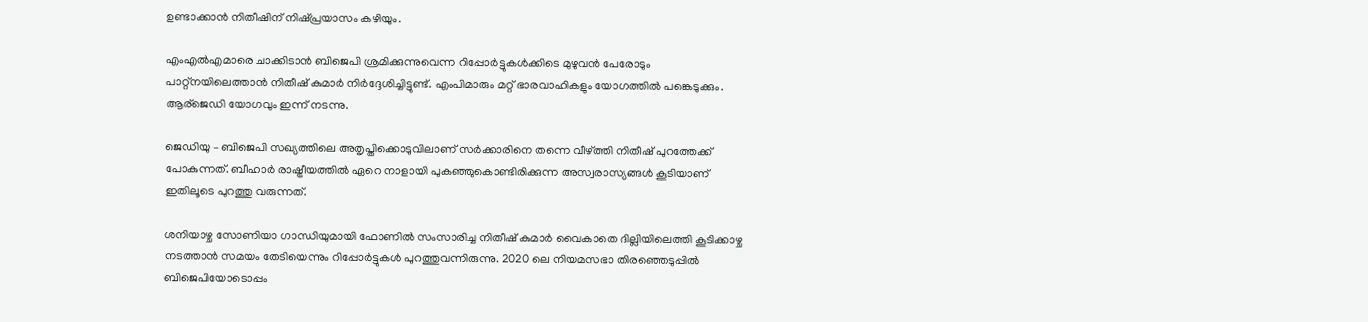ഉണ്ടാക്കാന്‍ നിതീഷിന് നിഷ്പ്രയാസം കഴിയും.

എംഎല്‍എമാരെ ചാക്കിടാന്‍ ബിജെപി ശ്രമിക്കുന്നുവെന്ന റിപ്പോര്‍ട്ടുകള്‍ക്കിടെ മുഴുവന്‍ പേരോടും പാറ്റ്‌നയിലെത്താന്‍ നിതീഷ് കുമാര്‍ നിര്‍ദ്ദേശിച്ചിട്ടുണ്ട്. എംപിമാരും മറ്റ് ഭാരവാഹികളും യോഗത്തില്‍ പങ്കെടുക്കും. ആര്‌ജെഡി യോഗവും ഇന്ന് നടന്നു.

ജെഡിയു – ബിജെപി സഖ്യത്തിലെ അതൃപ്തിക്കൊടുവിലാണ് സര്‍ക്കാരിനെ തന്നെ വീഴ്ത്തി നിതീഷ് പുറത്തേക്ക് പോകുന്നത്. ബീഹാര്‍ രാഷ്ട്രീയത്തില്‍ ഏറെ നാളായി പുകഞ്ഞുകൊണ്ടിരിക്കുന്ന അസ്വരാസ്യങ്ങള്‍ കൂടിയാണ് ഇതിലൂടെ പുറത്തു വരുന്നത്.

ശനിയാഴ്ച സോണിയാ ഗാന്ധിയുമായി ഫോണില്‍ സംസാരിച്ച നിതീഷ് കുമാര്‍ വൈകാതെ ദില്ലിയിലെത്തി കൂടിക്കാഴ്ച നടത്താന്‍ സമയം തേടിയെന്നും റിപ്പോര്‍ട്ടുകള്‍ പുറത്തുവന്നിരുന്നു. 2020 ലെ നിയമസഭാ തിരഞ്ഞെടുപ്പില്‍ ബിജെപിയോടൊപ്പം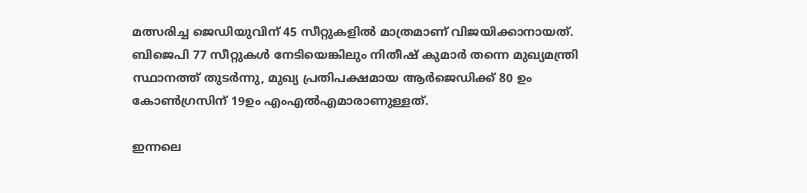മത്സരിച്ച ജെഡിയുവിന് 45 സീറ്റുകളില്‍ മാത്രമാണ് വിജയിക്കാനായത്. ബിജെപി 77 സീറ്റുകള്‍ നേടിയെങ്കിലും നിതീഷ് കുമാര്‍ തന്നെ മുഖ്യമന്ത്രി സ്ഥാനത്ത് തുടര്‍ന്നു, മുഖ്യ പ്രതിപക്ഷമായ ആര്‍ജെഡിക്ക് 80 ഉം കോണ്‍ഗ്രസിന് 19ഉം എംഎല്‍എമാരാണുള്ളത്.

ഇന്നലെ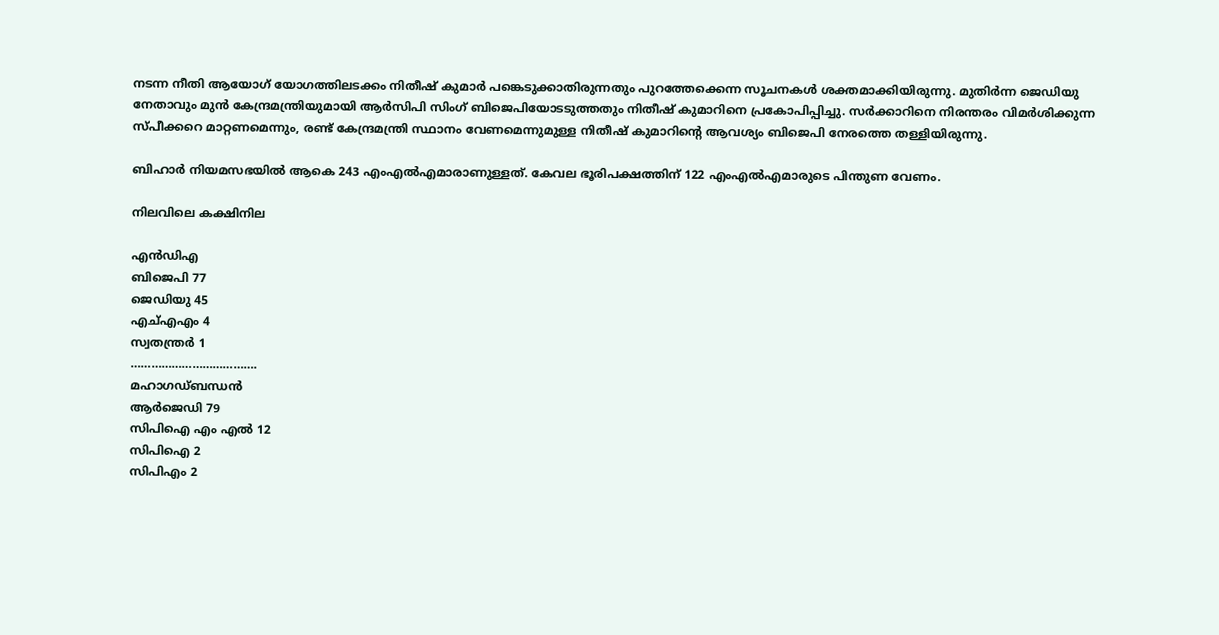നടന്ന നീതി ആയോഗ് യോഗത്തിലടക്കം നിതീഷ് കുമാര്‍ പങ്കെടുക്കാതിരുന്നതും പുറത്തേക്കെന്ന സൂചനകള്‍ ശക്തമാക്കിയിരുന്നു. മുതിര്‍ന്ന ജെഡിയു നേതാവും മുന്‍ കേന്ദ്രമന്ത്രിയുമായി ആര്‍സിപി സിംഗ് ബിജെപിയോടടുത്തതും നിതീഷ് കുമാറിനെ പ്രകോപിപ്പിച്ചു. സര്‍ക്കാറിനെ നിരന്തരം വിമര്‍ശിക്കുന്ന സ്പീക്കറെ മാറ്റണമെന്നും, രണ്ട് കേന്ദ്രമന്ത്രി സ്ഥാനം വേണമെന്നുമുള്ള നിതീഷ് കുമാറിന്റെ ആവശ്യം ബിജെപി നേരത്തെ തള്ളിയിരുന്നു.

ബിഹാര്‍ നിയമസഭയില്‍ ആകെ 243 എംഎല്‍എമാരാണുള്ളത്. കേവല ഭൂരിപക്ഷത്തിന് 122 എംഎല്‍എമാരുടെ പിന്തുണ വേണം.

നിലവിലെ കക്ഷിനില

എന്‍ഡിഎ
ബിജെപി 77
ജെഡിയു 45
എച്എഎം 4
സ്വതന്ത്രര്‍ 1
……………………………….
മഹാഗഡ്ബന്ധന്‍
ആര്‍ജെഡി 79
സിപിഐ എം എല്‍ 12
സിപിഐ 2
സിപിഎം 2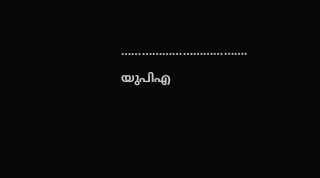……………………………….
യുപിഎ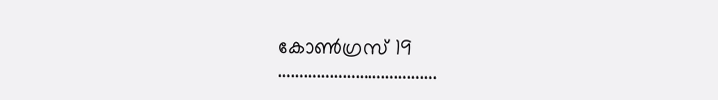കോണ്‍ഗ്രസ് 19
……………………………….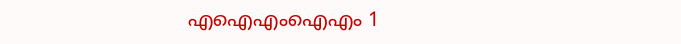എഐഎംഐഎം 1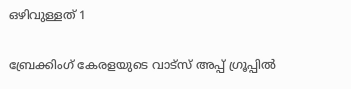ഒഴിവുള്ളത് 1

ബ്രേക്കിംഗ് കേരളയുടെ വാട്സ് അപ്പ് ഗ്രൂപ്പിൽ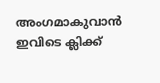അംഗമാകുവാൻ ഇവിടെ ക്ലിക്ക്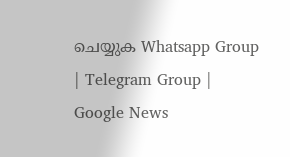ചെയ്യുക Whatsapp Group | Telegram Group | Google News